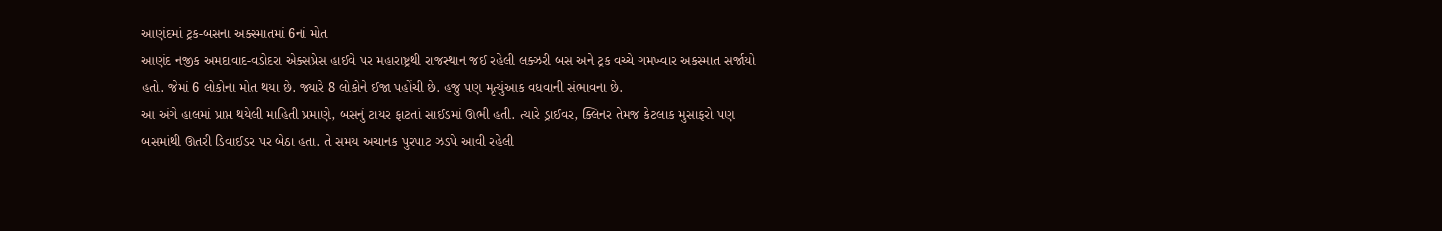આણંદમાં ટ્રક-બસના અક્સ્માતમાં 6નાં મોત
આણંદ નજીક અમદાવાદ-વડોદરા એક્સપ્રેસ હાઈવે પર મહારાષ્ટ્રથી રાજસ્થાન જઈ રહેલી લક્ઝરી બસ અને ટ્રક વચ્ચે ગમખ્વાર અકસ્માત સર્જાયો હતો. જેમાં 6 લોકોના મોત થયા છે. જ્યારે 8 લોકોને ઈજા પહોંચી છે. હજુ પણ મૃત્યુંઆક વધવાની સંભાવના છે.
આ અંગે હાલમાં પ્રાપ્ત થયેલી માહિતી પ્રમાણે, બસનું ટાયર ફાટતાં સાઈડમાં ઊભી હતી. ત્યારે ડ્રાઈવર, ક્લિનર તેમજ કેટલાક મુસાફરો પણ બસમાંથી ઊતરી ડિવાઈડર પર બેઠા હતા. તે સમય અચાનક પુરપાટ ઝડપે આવી રહેલી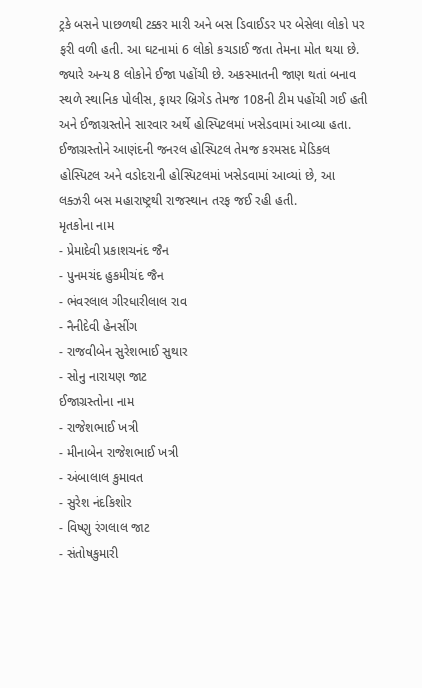ટ્રકે બસને પાછળથી ટક્કર મારી અને બસ ડિવાઈડર પર બેસેલા લોકો પર ફરી વળી હતી. આ ઘટનામાં 6 લોકો કચડાઈ જતા તેમના મોત થયા છે. જ્યારે અન્ય 8 લોકોને ઈજા પહોંચી છે. અકસ્માતની જાણ થતાં બનાવ સ્થળે સ્થાનિક પોલીસ, ફાયર બ્રિગેડ તેમજ 108ની ટીમ પહોંચી ગઈ હતી અને ઈજાગ્રસ્તોને સારવાર અર્થે હોસ્પિટલમાં ખસેડવામાં આવ્યા હતા. ઈજાગ્રસ્તોને આણંદની જનરલ હોસ્પિટલ તેમજ કરમસદ મેડિકલ હોસ્પિટલ અને વડોદરાની હોસ્પિટલમાં ખસેડવામાં આવ્યાં છે, આ લક્ઝરી બસ મહારાષ્ટ્રથી રાજસ્થાન તરફ જઈ રહી હતી.
મૃતકોના નામ
- પ્રેમાદેવી પ્રકાશચનંદ જૈન
- પુનમચંદ હુકમીચંદ જૈન
- ભંવરલાલ ગીરધારીલાલ રાવ
- નૈનીદેવી હેનસીંગ
- રાજવીબેન સુરેશભાઈ સુથાર
- સોનુ નારાયણ જાટ
ઈજાગ્રસ્તોના નામ
- રાજેશભાઈ ખત્રી
- મીનાબેન રાજેશભાઈ ખત્રી
- અંબાલાલ કુમાવત
- સુરેશ નંદકિશોર
- વિષ્ણુ રંગલાલ જાટ
- સંતોષકુમારી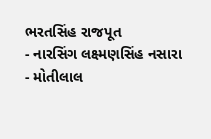ભરતસિંહ રાજપૂત
- નારસિંગ લક્ષ્મણસિંહ નસારા
- મોતીલાલ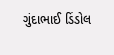ગુંદાભાઈ ડિંડોલ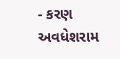- કરણ અવધેશરામ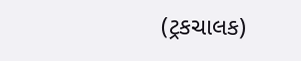(ટ્રકચાલક)